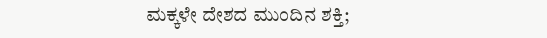ಮಕ್ಕಳೇ ದೇಶದ ಮುಂದಿನ ಶಕ್ತಿ;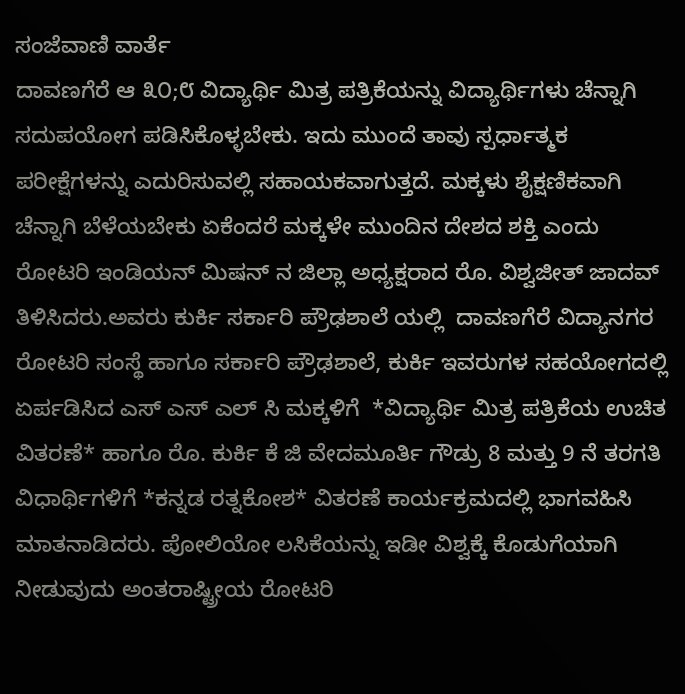ಸಂಜೆವಾಣಿ ವಾರ್ತೆ
ದಾವಣಗೆರೆ ಆ ೩೦;೮ ವಿದ್ಯಾರ್ಥಿ ಮಿತ್ರ ಪತ್ರಿಕೆಯನ್ನು ವಿದ್ಯಾರ್ಥಿಗಳು ಚೆನ್ನಾಗಿ ಸದುಪಯೋಗ ಪಡಿಸಿಕೊಳ್ಳಬೇಕು. ಇದು ಮುಂದೆ ತಾವು ಸ್ಪರ್ಧಾತ್ಮಕ ಪರೀಕ್ಷೆಗಳನ್ನು ಎದುರಿಸುವಲ್ಲಿ ಸಹಾಯಕವಾಗುತ್ತದೆ. ಮಕ್ಕಳು ಶೈಕ್ಷಣಿಕವಾಗಿ ಚೆನ್ನಾಗಿ ಬೆಳೆಯಬೇಕು ಏಕೆಂದರೆ ಮಕ್ಕಳೇ ಮುಂದಿನ ದೇಶದ ಶಕ್ತಿ ಎಂದು ರೋಟರಿ ಇಂಡಿಯನ್ ಮಿಷನ್ ನ ಜಿಲ್ಲಾ ಅಧ್ಯಕ್ಷರಾದ ರೊ. ವಿಶ್ವಜೀತ್ ಜಾದವ್  ತಿಳಿಸಿದರು.ಅವರು ಕುರ್ಕಿ ಸರ್ಕಾರಿ ಪ್ರೌಢಶಾಲೆ ಯಲ್ಲಿ  ದಾವಣಗೆರೆ ವಿದ್ಯಾನಗರ ರೋಟರಿ ಸಂಸ್ಥೆ ಹಾಗೂ ಸರ್ಕಾರಿ ಪ್ರೌಢಶಾಲೆ, ಕುರ್ಕಿ ಇವರುಗಳ ಸಹಯೋಗದಲ್ಲಿ ಏರ್ಪಡಿಸಿದ ಎಸ್ ಎಸ್ ಎಲ್ ಸಿ ಮಕ್ಕಳಿಗೆ  *ವಿದ್ಯಾರ್ಥಿ ಮಿತ್ರ ಪತ್ರಿಕೆಯ ಉಚಿತ ವಿತರಣೆ* ಹಾಗೂ ರೊ. ಕುರ್ಕಿ ಕೆ ಜಿ ವೇದಮೂರ್ತಿ ಗೌಡ್ರು 8 ಮತ್ತು 9 ನೆ ತರಗತಿ ವಿಧಾರ್ಥಿಗಳಿಗೆ *ಕನ್ನಡ ರತ್ನಕೋಶ* ವಿತರಣೆ ಕಾರ್ಯಕ್ರಮದಲ್ಲಿ ಭಾಗವಹಿಸಿ ಮಾತನಾಡಿದರು. ಪೋಲಿಯೋ ಲಸಿಕೆಯನ್ನು ಇಡೀ ವಿಶ್ವಕ್ಕೆ ಕೊಡುಗೆಯಾಗಿ ನೀಡುವುದು ಅಂತರಾಷ್ಟ್ರೀಯ ರೋಟರಿ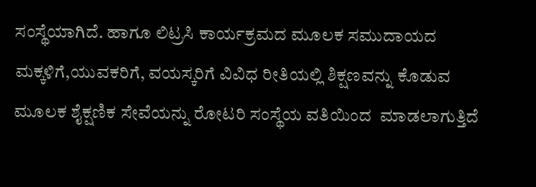ಸಂಸ್ಥೆಯಾಗಿದೆ. ಹಾಗೂ ಲಿಟ್ರಸಿ ಕಾರ್ಯಕ್ರಮದ ಮೂಲಕ ಸಮುದಾಯದ ಮಕ್ಕಳಿಗೆ,ಯುವಕರಿಗೆ, ವಯಸ್ಕರಿಗೆ ವಿವಿಧ ರೀತಿಯಲ್ಲಿ ಶಿಕ್ಷಣವನ್ನು ಕೊಡುವ ಮೂಲಕ ಶೈಕ್ಷಣಿಕ ಸೇವೆಯನ್ನು ರೋಟರಿ ಸಂಸ್ಥೆಯ ವತಿಯಿಂದ  ಮಾಡಲಾಗುತ್ತಿದೆ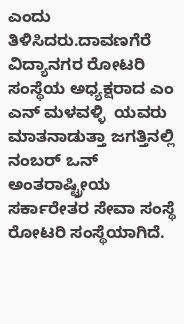ಎಂದು ತಿಳಿಸಿದರು.ದಾವಣಗೆರೆ ವಿದ್ಯಾನಗರ ರೋಟರಿ ಸಂಸ್ಥೆಯ ಅಧ್ಯಕ್ಷರಾದ ಎಂ ಎನ್ ಮಳವಳ್ಳಿ  ಯವರು ಮಾತನಾಡುತ್ತಾ ಜಗತ್ತಿನಲ್ಲಿ ನಂಬರ್ ಒನ್ ಅಂತರಾಷ್ಟ್ರೀಯ ಸರ್ಕಾರೇತರ ಸೇವಾ ಸಂಸ್ಥೆ ರೋಟರಿ ಸಂಸ್ಥೆಯಾಗಿದೆ.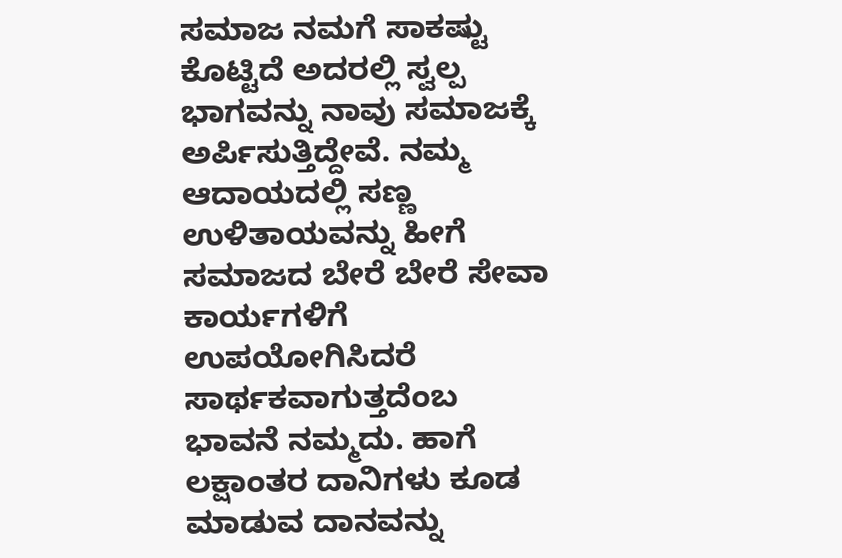ಸಮಾಜ ನಮಗೆ ಸಾಕಷ್ಟು ಕೊಟ್ಟಿದೆ ಅದರಲ್ಲಿ ಸ್ವಲ್ಪ ಭಾಗವನ್ನು ನಾವು ಸಮಾಜಕ್ಕೆ ಅರ್ಪಿಸುತ್ತಿದ್ದೇವೆ. ನಮ್ಮ ಆದಾಯದಲ್ಲಿ ಸಣ್ಣ ಉಳಿತಾಯವನ್ನು ಹೀಗೆ ಸಮಾಜದ ಬೇರೆ ಬೇರೆ ಸೇವಾ ಕಾರ್ಯಗಳಿಗೆ ಉಪಯೋಗಿಸಿದರೆ ಸಾರ್ಥಕವಾಗುತ್ತದೆಂಬ ಭಾವನೆ ನಮ್ಮದು. ಹಾಗೆ ಲಕ್ಷಾಂತರ ದಾನಿಗಳು ಕೂಡ ಮಾಡುವ ದಾನವನ್ನು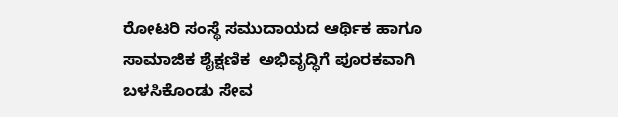ರೋಟರಿ ಸಂಸ್ಥೆ ಸಮುದಾಯದ ಆರ್ಥಿಕ ಹಾಗೂ ಸಾಮಾಜಿಕ ಶೈಕ್ಷಣಿಕ  ಅಭಿವೃದ್ಧಿಗೆ ಪೂರಕವಾಗಿ ಬಳಸಿಕೊಂಡು ಸೇವ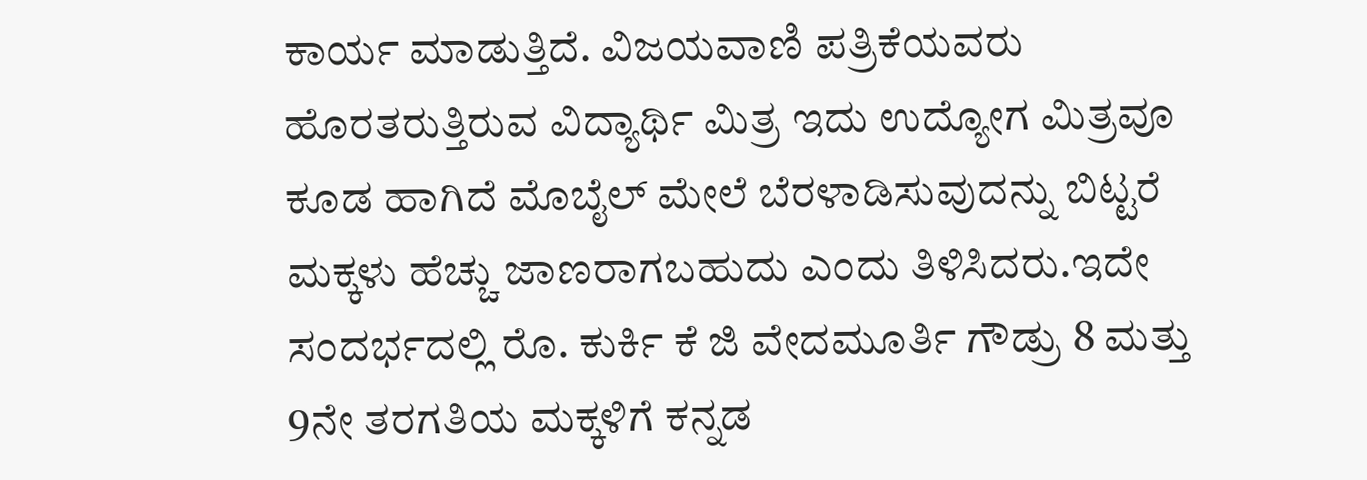ಕಾರ್ಯ ಮಾಡುತ್ತಿದೆ. ವಿಜಯವಾಣಿ ಪತ್ರಿಕೆಯವರು ಹೊರತರುತ್ತಿರುವ ವಿದ್ಯಾರ್ಥಿ ಮಿತ್ರ ಇದು ಉದ್ಯೋಗ ಮಿತ್ರವೂ ಕೂಡ ಹಾಗಿದೆ ಮೊಬೈಲ್ ಮೇಲೆ ಬೆರಳಾಡಿಸುವುದನ್ನು ಬಿಟ್ಟರೆ ಮಕ್ಕಳು ಹೆಚ್ಚು ಜಾಣರಾಗಬಹುದು ಎಂದು ತಿಳಿಸಿದರು.ಇದೇ ಸಂದರ್ಭದಲ್ಲಿ ರೊ. ಕುರ್ಕಿ ಕೆ ಜಿ ವೇದಮೂರ್ತಿ ಗೌಡ್ರು 8 ಮತ್ತು 9ನೇ ತರಗತಿಯ ಮಕ್ಕಳಿಗೆ ಕನ್ನಡ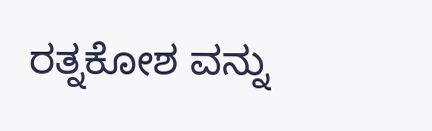ರತ್ನಕೋಶ ವನ್ನು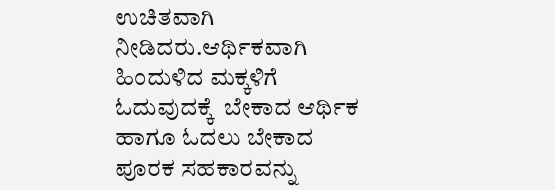ಉಚಿತವಾಗಿ ನೀಡಿದರು.ಆರ್ಥಿಕವಾಗಿ ಹಿಂದುಳಿದ ಮಕ್ಕಳಿಗೆ ಓದುವುದಕ್ಕೆ  ಬೇಕಾದ ಆರ್ಥಿಕ ಹಾಗೂ ಓದಲು ಬೇಕಾದ ಪೂರಕ ಸಹಕಾರವನ್ನು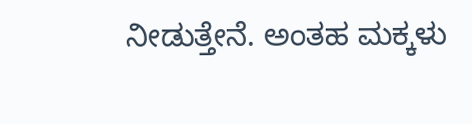ನೀಡುತ್ತೇನೆ. ಅಂತಹ ಮಕ್ಕಳು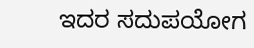ಇದರ ಸದುಪಯೋಗ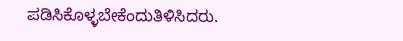ಪಡಿಸಿಕೊಳ್ಳಬೇಕೆಂದುತಿಳಿಸಿದರು.